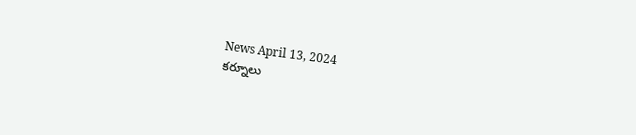News April 13, 2024
కర్నూలు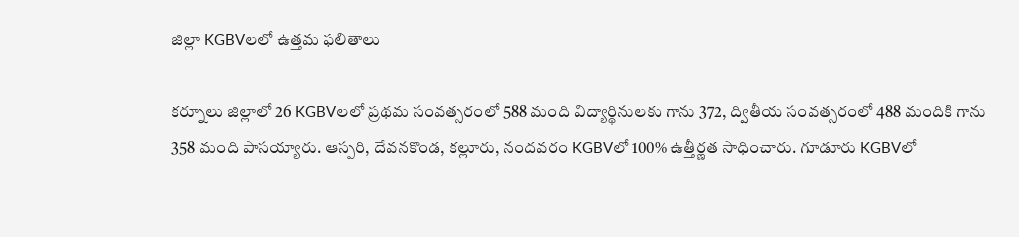జిల్లా KGBVలలో ఉత్తమ ఫలితాలు

కర్నూలు జిల్లాలో 26 KGBVలలో ప్రథమ సంవత్సరంలో 588 మంది విద్యార్థినులకు గాను 372, ద్వితీయ సంవత్సరంలో 488 మందికి గాను 358 మంది పాసయ్యారు. ఆస్పరి, దేవనకొండ, కల్లూరు, నందవరం KGBVలో 100% ఉత్తీర్ణత సాధించారు. గూడూరు KGBVలో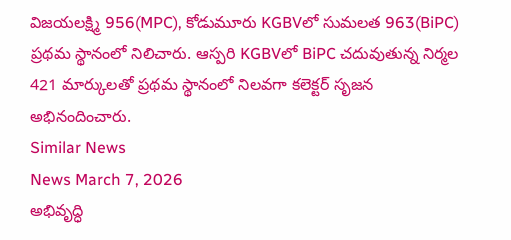విజయలక్ష్మి 956(MPC), కోడుమూరు KGBVలో సుమలత 963(BiPC) ప్రథమ స్థానంలో నిలిచారు. ఆస్పరి KGBVలో BiPC చదువుతున్న నిర్మల 421 మార్కులతో ప్రథమ స్థానంలో నిలవగా కలెక్టర్ సృజన అభినందించారు.
Similar News
News March 7, 2026
అభివృద్ధి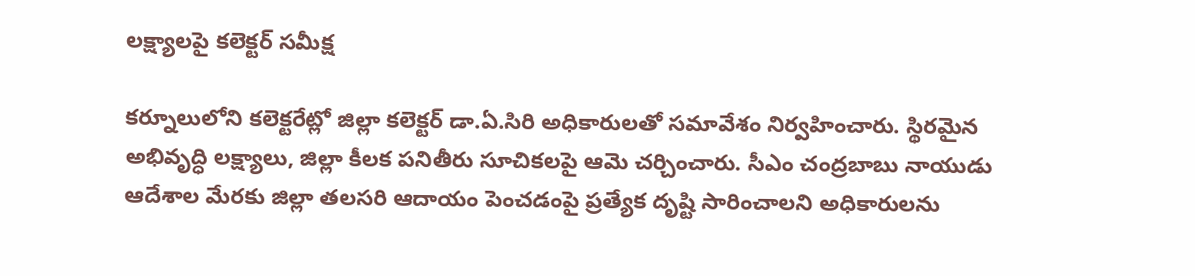లక్ష్యాలపై కలెక్టర్ సమీక్ష

కర్నూలులోని కలెక్టరేట్లో జిల్లా కలెక్టర్ డా.ఏ.సిరి అధికారులతో సమావేశం నిర్వహించారు. స్థిరమైన అభివృద్ధి లక్ష్యాలు, జిల్లా కీలక పనితీరు సూచికలపై ఆమె చర్చించారు. సీఎం చంద్రబాబు నాయుడు ఆదేశాల మేరకు జిల్లా తలసరి ఆదాయం పెంచడంపై ప్రత్యేక దృష్టి సారించాలని అధికారులను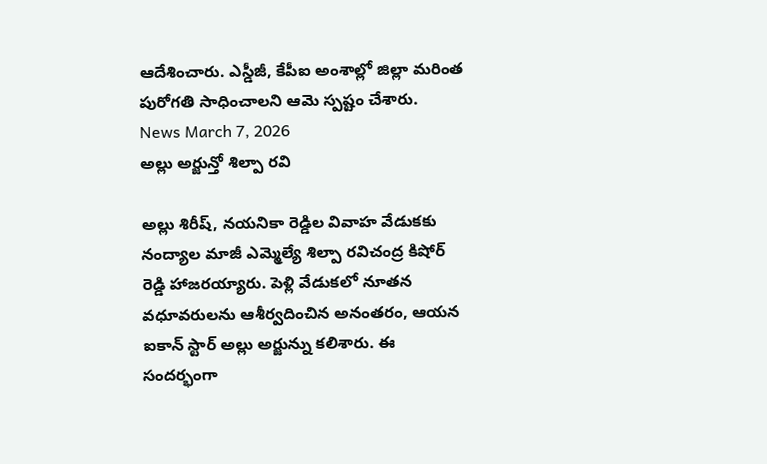ఆదేశించారు. ఎస్డీజీ, కేపీఐ అంశాల్లో జిల్లా మరింత పురోగతి సాధించాలని ఆమె స్పష్టం చేశారు.
News March 7, 2026
అల్లు అర్జున్తో శిల్పా రవి

అల్లు శిరీష్, నయనికా రెడ్డిల వివాహ వేడుకకు నంద్యాల మాజీ ఎమ్మెల్యే శిల్పా రవిచంద్ర కిషోర్ రెడ్డి హాజరయ్యారు. పెళ్లి వేడుకలో నూతన వధూవరులను ఆశీర్వదించిన అనంతరం, ఆయన ఐకాన్ స్టార్ అల్లు అర్జున్ను కలిశారు. ఈ సందర్భంగా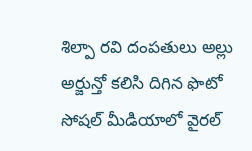శిల్పా రవి దంపతులు అల్లు అర్జున్తో కలిసి దిగిన ఫొటో సోషల్ మీడియాలో వైరల్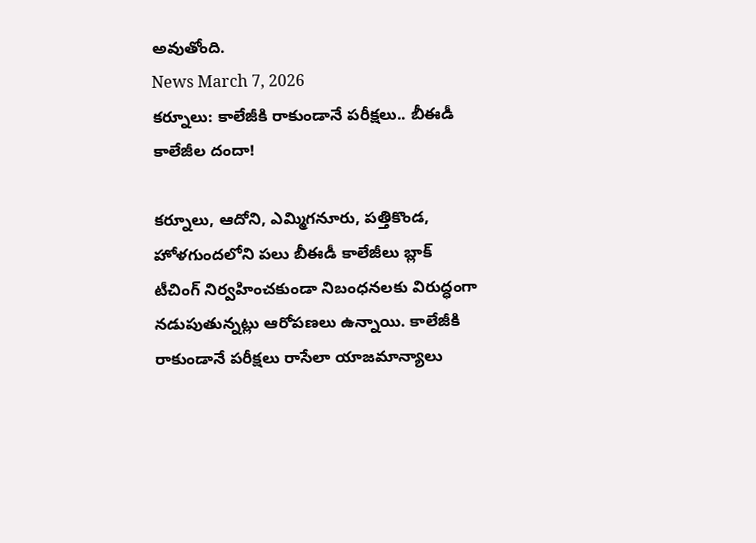అవుతోంది.
News March 7, 2026
కర్నూలు: కాలేజీకి రాకుండానే పరీక్షలు.. బీఈడీ కాలేజీల దందా!

కర్నూలు, ఆదోని, ఎమ్మిగనూరు, పత్తికొండ, హోళగుందలోని పలు బీఈడీ కాలేజీలు బ్లాక్ టీచింగ్ నిర్వహించకుండా నిబంధనలకు విరుద్ధంగా నడుపుతున్నట్లు ఆరోపణలు ఉన్నాయి. కాలేజీకి రాకుండానే పరీక్షలు రాసేలా యాజమాన్యాలు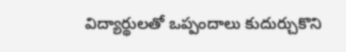విద్యార్థులతో ఒప్పందాలు కుదుర్చుకొని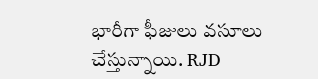భారీగా ఫీజులు వసూలు చేస్తున్నాయి. RJD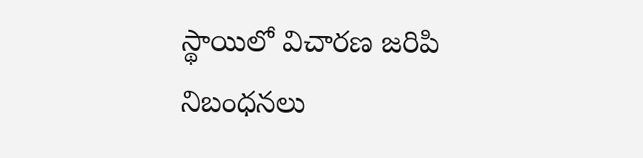స్థాయిలో విచారణ జరిపి నిబంధనలు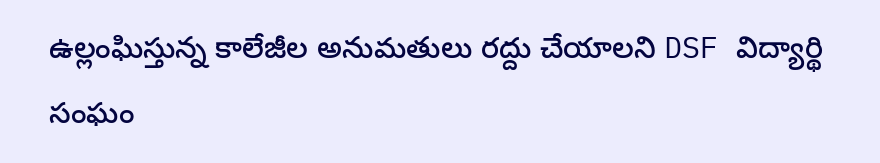ఉల్లంఘిస్తున్న కాలేజీల అనుమతులు రద్దు చేయాలని DSF విద్యార్థి సంఘం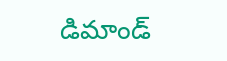డిమాండ్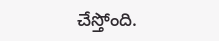చేస్తోంది.